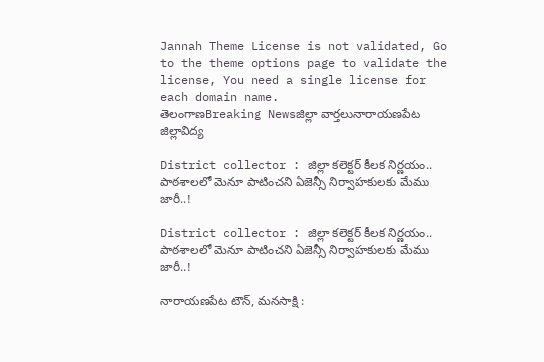Jannah Theme License is not validated, Go to the theme options page to validate the license, You need a single license for each domain name.
తెలంగాణBreaking Newsజిల్లా వార్తలునారాయణపేట జిల్లావిద్య

District collector : జిల్లా కలెక్టర్ కీలక నిర్ణయం.. పాఠశాలలో మెనూ పాటించని ఏజెన్సీ నిర్వాహకులకు మేము జారీ..!

District collector : జిల్లా కలెక్టర్ కీలక నిర్ణయం.. పాఠశాలలో మెనూ పాటించని ఏజెన్సీ నిర్వాహకులకు మేము జారీ..!

నారాయణపేట టౌన్, మనసాక్షి :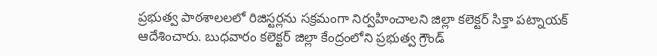ప్రభుత్వ పాఠశాలలలో రిజిస్టర్లను సక్రమంగా నిర్వహించాలని జిల్లా కలెక్టర్ సిక్తా పట్నాయక్ ఆదేశించారు. బుధవారం కలెక్టర్ జిల్లా కేంద్రంలోని ప్రభుత్వ గ్రౌండ్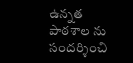ఉన్నత పాఠశాల ను సందర్శించి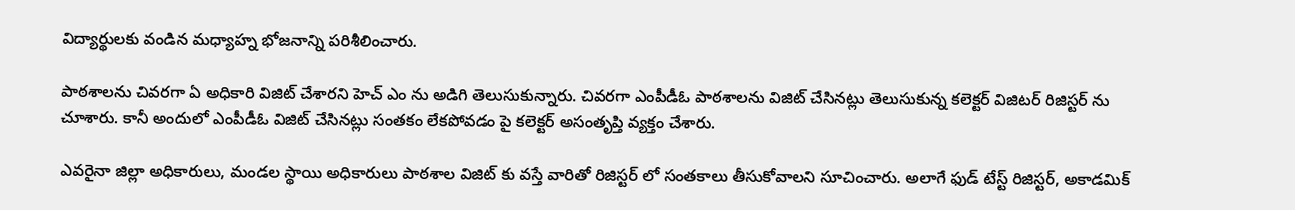విద్యార్థులకు వండిన మధ్యాహ్న భోజనాన్ని పరిశీలించారు.

పాఠశాలను చివరగా ఏ అధికారి విజిట్ చేశారని హెచ్ ఎం ను అడిగి తెలుసుకున్నారు. చివరగా ఎంపీడీఓ పాఠశాలను విజిట్ చేసినట్లు తెలుసుకున్న కలెక్టర్ విజిటర్ రిజిస్టర్ ను చూశారు. కానీ అందులో ఎంపీడీఓ విజిట్ చేసినట్లు సంతకం లేకపోవడం పై కలెక్టర్ అసంతృప్తి వ్యక్తం చేశారు.

ఎవరైనా జిల్లా అధికారులు, మండల స్థాయి అధికారులు పాఠశాల విజిట్ కు వస్తే వారితో రిజిస్టర్ లో సంతకాలు తీసుకోవాలని సూచించారు. అలాగే ఫుడ్ టేస్ట్ రిజిస్టర్, అకాడమిక్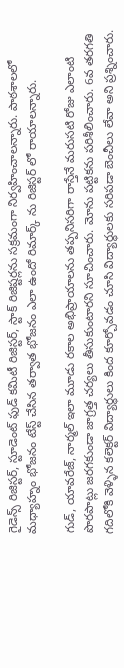గైడెన్స్ రిజిస్టర్, స్టూడెంట్ ఫుడ్ కమిటీ రిజిస్టర్, స్టాక్ రిజిష్టర్లను సక్రమంగా నిర్వహించాలన్నారు. పాఠశాలలో మధ్యాహ్నం భోజనం టేస్ట్ చేసిన తర్వాత భోజనం ఎలా ఉందో రిమార్క్ ను రిజిస్టర్ లో రాయాలన్నారు.

గుడ్, యావరేజ్, నార్మల్ ఇలా మూడు రకాల అభిప్రాయాలను తప్పనిసరిగా రాస్తేనే మరుసటి రోజు ఎలాంటి పొరపాట్లు జరగకుండా జాగ్రత్త చర్యలు తీసుకుంటారని సూచించారు. మోను పట్టికను పరిశీలించారు. 6వ తరగతి గదిలోకి వెళ్ళిన కలెక్టర్ విద్యార్థులు కింద కూర్చోవడం చూసి విద్యార్థులకు సరిపడా బెంచీలు లేవా అని ప్రశ్నించారు.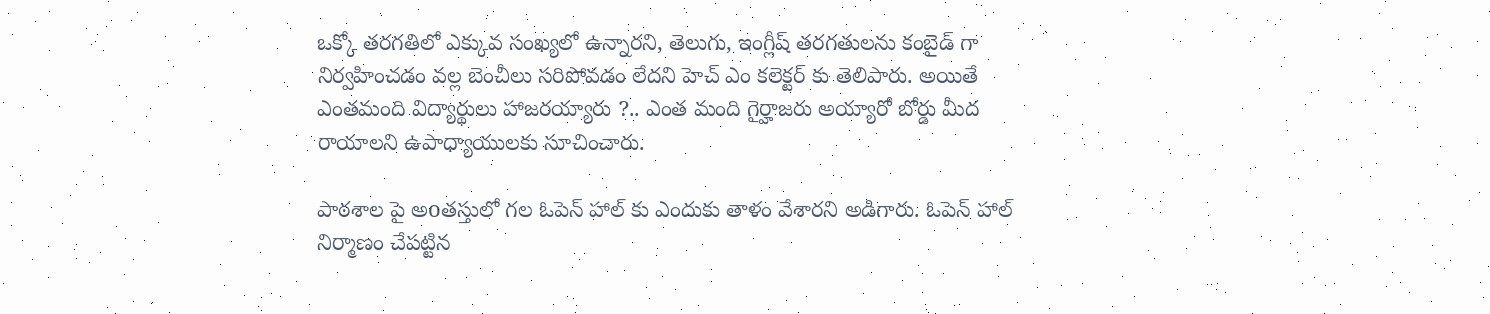ఒక్కో తరగతిలో ఎక్కువ సంఖ్యలో ఉన్నారని, తెలుగు, ఇంగ్లీష్ తరగతులను కంబైడ్ గా నిర్వహించడం వల్ల బెంచీలు సరిపోవడం లేదని హెచ్ ఎం కలెక్టర్ కు తెలిపారు. అయితే ఎంతమంది విద్యార్థులు హాజరయ్యారు ?.. ఎంత మంది గైర్హాజరు అయ్యారో బోర్డు మీద రాయాలని ఉపాధ్యాయులకు సూచించారు.

పాఠశాల పై అoతస్తులో గల ఓపెన్ హాల్ కు ఎందుకు తాళం వేశారని అడిగారు. ఓపెన్ హాల్ నిర్మాణం చేపట్టిన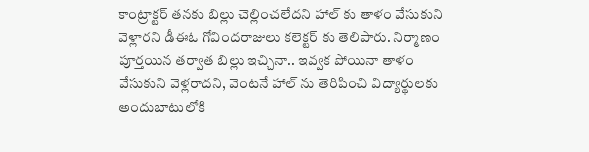కాంట్రాక్టర్ తనకు బిల్లు చెల్లించలేదని హాల్ కు తాళం వేసుకుని వెళ్లారని డీఈఓ గోవిందరాజులు కలెక్టర్ కు తెలిపారు. నిర్మాణం పూర్తయిన తర్వాత బిల్లు ఇచ్చినా.. ఇవ్వక పోయినా తాళం వేసుకుని వెళ్లరాదని, వెంటనే హాల్ ను తెరిపించి విద్యార్థులకు అందుబాటులోకి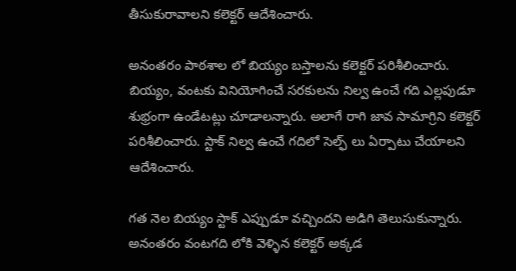తీసుకురావాలని కలెక్టర్ ఆదేశించారు.

అనంతరం పాఠశాల లో బియ్యం బస్తాలను కలెక్టర్ పరిశీలించారు. బియ్యం, వంటకు వినియోగించే సరకులను నిల్వ ఉంచే గది ఎల్లపుడూ శుభ్రంగా ఉండేటట్లు చూడాలన్నారు. అలాగే రాగి జావ సామాగ్రిని కలెక్టర్ పరిశీలించారు. స్టాక్ నిల్వ ఉంచే గదిలో సెల్ఫ్ లు ఏర్పాటు చేయాలని ఆదేశించారు.

గత నెల బియ్యం స్టాక్ ఎప్పుడూ వచ్చిందని అడిగి తెలుసుకున్నారు. అనంతరం వంటగది లోకి వెళ్ళిన కలెక్టర్ అక్కడ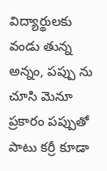విద్యార్థులకు వండు తున్న అన్నం, పప్పు ను చూసి మెనూ ప్రకారం పప్పుతో పాటు కర్రీ కూడా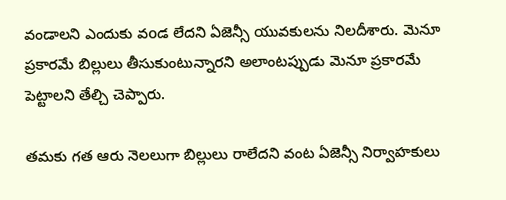వండాలని ఎందుకు వoడ లేదని ఏజెన్సీ యువకులను నిలదీశారు. మెనూ ప్రకారమే బిల్లులు తీసుకుంటున్నారని అలాంటప్పుడు మెనూ ప్రకారమే పెట్టాలని తేల్చి చెప్పారు.

తమకు గత ఆరు నెలలుగా బిల్లులు రాలేదని వంట ఏజెన్సీ నిర్వాహకులు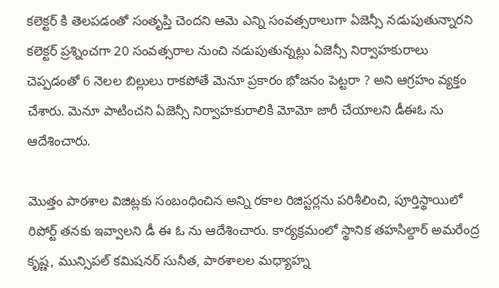కలెక్టర్ కి తెలపడంతో సంతృప్తి చెందని ఆమె ఎన్ని సంవత్సరాలుగా ఏజెన్సీ నడుపుతున్నారని కలెక్టర్ ప్రశ్నించగా 20 సంవత్సరాల నుంచి నడుపుతున్నట్లు ఏజెన్సీ నిర్వాహకురాలు చెప్పడంతో 6 నెలల బిల్లులు రాకపోతే మెనూ ప్రకారం భోజనం పెట్టరా ? అని ఆగ్రహం వ్యక్తం చేశారు. మెనూ పాటించని ఏజెన్సీ నిర్వాహకురాలికి మోమో జారీ చేయాలని డీఈఓ ను ఆదేశించారు.

మొత్తం పాఠశాల విజిట్లకు సంబంధించిన అన్ని రకాల రిజిస్టర్లను పరిశీలించి, పూర్తిస్థాయిలో రిపోర్ట్ తనకు ఇవ్వాలని డీ ఈ ఓ ను ఆదేశించారు. కార్యక్రమంలో స్థానిక తహసిల్దార్ అమరేంద్ర కృష్ణ, మున్సిపల్ కమిషనర్ సునీత, పాఠశాలల మధ్యాహ్న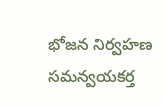భోజన నిర్వహణ సమన్వయకర్త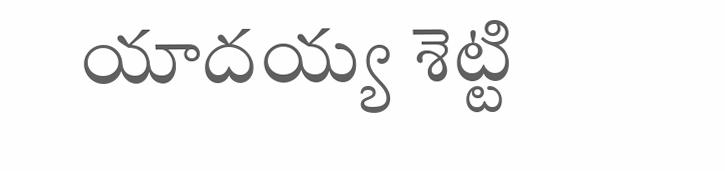యాదయ్య శెట్టి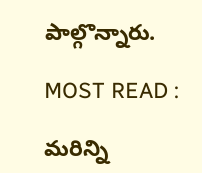పాల్గొన్నారు.

MOST READ :

మరిన్ని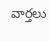వార్తలు